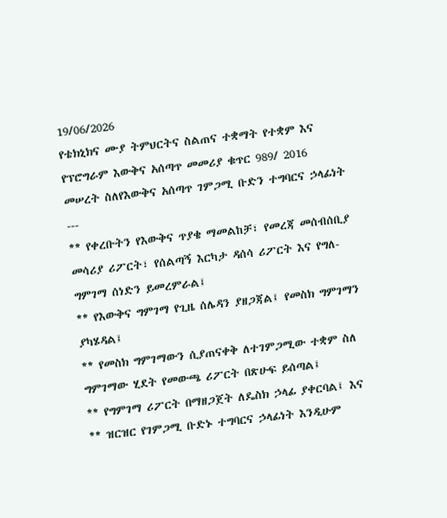19/06/2026
የቴክኒክና ሙያ ትምህርትና ስልጠና ተቋማት የተቋም እና የፕሮግራም እውቅና አሰጣጥ መመሪያ ቁጥር 989/ 2016 መሠረት ስለየእውቅና አሰጣጥ ገምጋሚ ቡድን ተግባርና ኃላፊነት
---
** የቀረቡትን የእውቅና ጥያቄ ማመልከቻ፣ የመረጃ መሰብሰቢያ መሳሪያ ሪፖርት፣ የሰልጣኝ እርካታ ዳሰሳ ሪፖርት እና የግለ- ግምገማ ሰነድን ይመረምራል፤
** የእውቅና ግምገማ የጊዜ ሰሌዳን ያዘጋጃል፤ የመስክ ግምገማን ያካሄዳል፤
** የመስክ ግምገማውን ሲያጠናቀቅ ለተገምጋሚው ተቋም ስለ ግምገማው ሂደት የመውጫ ሪፖርት በጽሁፍ ይሰጣል፤
** የግምገማ ሪፖርት በማዘጋጀት ለዴስክ ኃላፊ ያቀርባል፤ እና
** ዝርዝር የገምጋሚ ቡድኑ ተግባርና ኃላፊነት እንዲሁም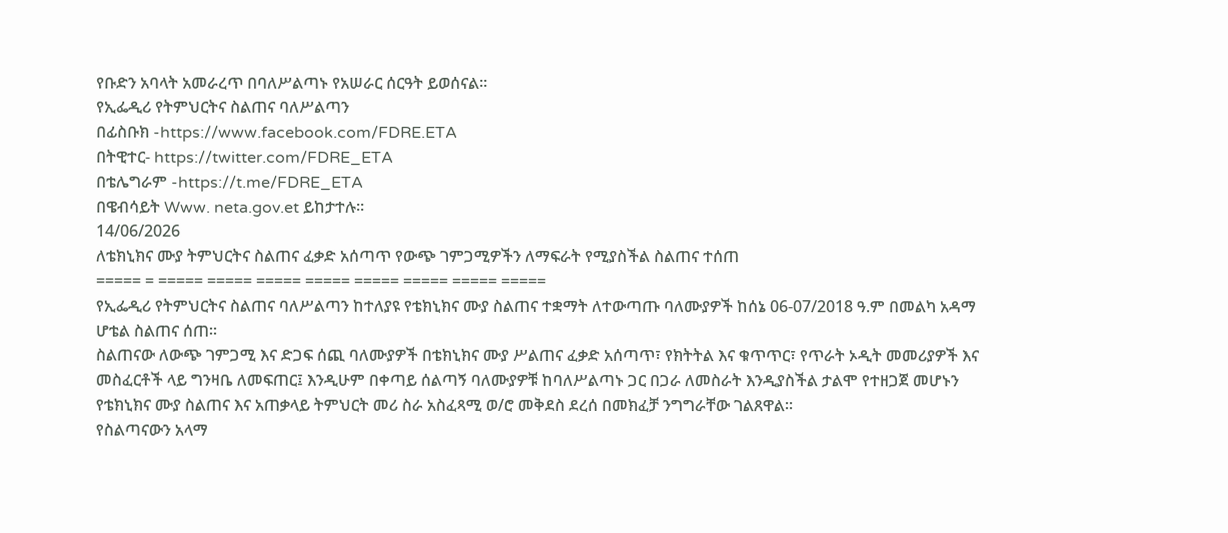የቡድን አባላት አመራረጥ በባለሥልጣኑ የአሠራር ሰርዓት ይወሰናል፡፡
የኢፌዲሪ የትምህርትና ስልጠና ባለሥልጣን
በፊስቡክ -https://www.facebook.com/FDRE.ETA
በትዊተር- https://twitter.com/FDRE_ETA
በቴሌግራም -https://t.me/FDRE_ETA
በዌብሳይት Www. neta.gov.et ይከታተሉ።
14/06/2026
ለቴክኒክና ሙያ ትምህርትና ስልጠና ፈቃድ አሰጣጥ የውጭ ገምጋሚዎችን ለማፍራት የሚያስችል ስልጠና ተሰጠ
===== = ===== ===== ===== ===== ===== ===== ===== =====
የኢፌዲሪ የትምህርትና ስልጠና ባለሥልጣን ከተለያዩ የቴክኒክና ሙያ ስልጠና ተቋማት ለተውጣጡ ባለሙያዎች ከሰኔ 06-07/2018 ዓ.ም በመልካ አዳማ ሆቴል ስልጠና ሰጠ።
ስልጠናው ለውጭ ገምጋሚ እና ድጋፍ ሰጪ ባለሙያዎች በቴክኒክና ሙያ ሥልጠና ፈቃድ አሰጣጥ፣ የክትትል እና ቁጥጥር፣ የጥራት ኦዲት መመሪያዎች እና መስፈርቶች ላይ ግንዛቤ ለመፍጠር፤ እንዲሁም በቀጣይ ሰልጣኝ ባለሙያዎቹ ከባለሥልጣኑ ጋር በጋራ ለመስራት እንዲያስችል ታልሞ የተዘጋጀ መሆኑን የቴክኒክና ሙያ ስልጠና እና አጠቃላይ ትምህርት መሪ ስራ አስፈጻሚ ወ/ሮ መቅደስ ደረሰ በመክፈቻ ንግግራቸው ገልጸዋል።
የስልጣናውን አላማ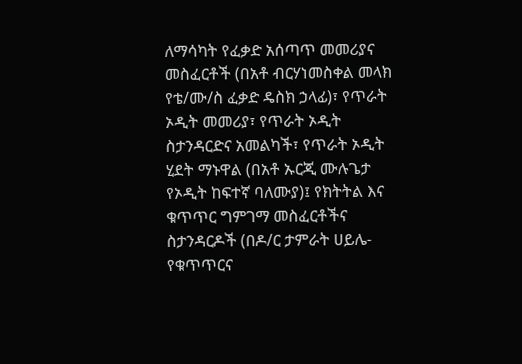ለማሳካት የፈቃድ አሰጣጥ መመሪያና መስፈርቶች (በአቶ ብርሃነመስቀል መላክ የቴ/ሙ/ስ ፈቃድ ዴስክ ኃላፊ)፣ የጥራት ኦዲት መመሪያ፣ የጥራት ኦዲት ስታንዳርድና አመልካች፣ የጥራት ኦዲት ሂደት ማኑዋል (በአቶ ኡርጂ ሙሉጌታ የኦዲት ከፍተኛ ባለሙያ)፤ የክትትል እና ቁጥጥር ግምገማ መስፈርቶችና ስታንዳርዶች (በዶ/ር ታምራት ሀይሌ-የቁጥጥርና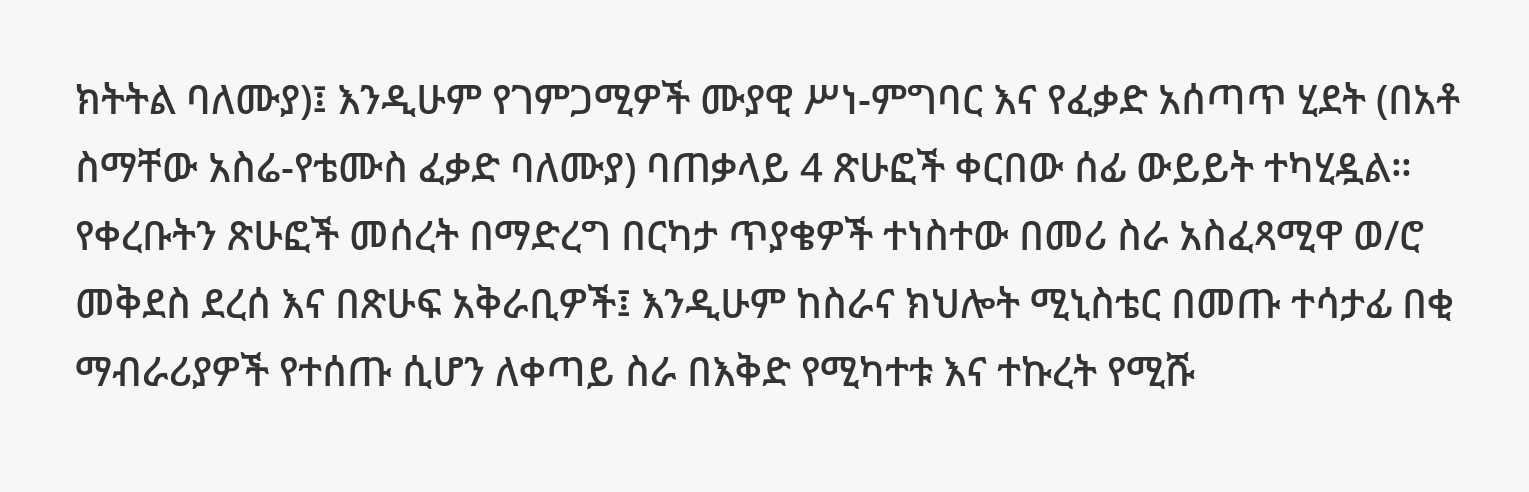ክትትል ባለሙያ)፤ እንዲሁም የገምጋሚዎች ሙያዊ ሥነ-ምግባር እና የፈቃድ አሰጣጥ ሂደት (በአቶ ስማቸው አስሬ-የቴሙስ ፈቃድ ባለሙያ) ባጠቃላይ 4 ጽሁፎች ቀርበው ሰፊ ውይይት ተካሂዷል።
የቀረቡትን ጽሁፎች መሰረት በማድረግ በርካታ ጥያቄዎች ተነስተው በመሪ ስራ አስፈጻሚዋ ወ/ሮ መቅደስ ደረሰ እና በጽሁፍ አቅራቢዎች፤ እንዲሁም ከስራና ክህሎት ሚኒስቴር በመጡ ተሳታፊ በቂ ማብራሪያዎች የተሰጡ ሲሆን ለቀጣይ ስራ በእቅድ የሚካተቱ እና ተኩረት የሚሹ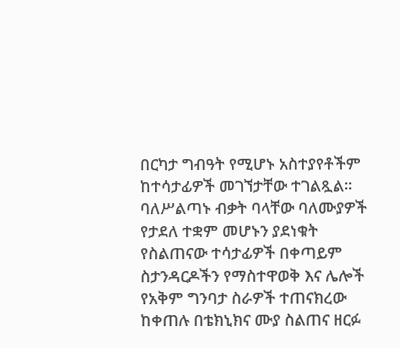በርካታ ግብዓት የሚሆኑ አስተያየቶችም ከተሳታፊዎች መገኘታቸው ተገልጿል።
ባለሥልጣኑ ብቃት ባላቸው ባለሙያዎች የታደለ ተቋም መሆኑን ያደነቁት የስልጠናው ተሳታፊዎች በቀጣይም ስታንዳርዶችን የማስተዋወቅ እና ሌሎች የአቅም ግንባታ ስራዎች ተጠናክረው ከቀጠሉ በቴክኒክና ሙያ ስልጠና ዘርፉ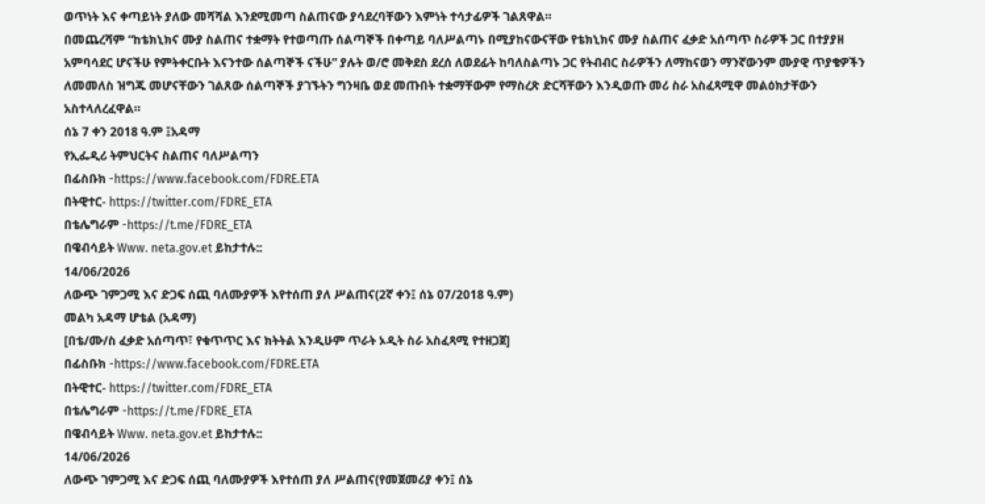ወጥነት እና ቀጣይነት ያለው መሻሻል እንደሚመጣ ስልጠናው ያሳደረባቸውን እምነት ተሳታፊዎች ገልጸዋል።
በመጨረሻም “ከቴክኒክና ሙያ ስልጠና ተቋማት የተወጣጡ ሰልጣኞች በቀጣይ ባለሥልጣኑ በሚያከናውናቸው የቴክኒክና ሙያ ስልጠና ፈቃድ አሰጣጥ ስራዎች ጋር በተያያዘ አምባሳደር ሆናችሁ የምትቀርቡት እናንተው ሰልጣኞች ናችሁ” ያሉት ወ/ሮ መቅደስ ደረሰ ለወደፊት ከባለስልጣኑ ጋር የትብብር ስራዎችን ለማከናወን ማንኛውንም ሙያዊ ጥያቄዎችን ለመመለስ ዝግጁ መሆናቸውን ገልጸው ሰልጣኞች ያገኙትን ግንዛቤ ወደ መጡበት ተቋማቸውም የማስረጽ ድርሻቸውን እንዲወጡ መሪ ስራ አስፈጻሚዋ መልዕክታቸውን አስተላለረፈዋል።
ሰኔ 7 ቀን 2018 ዓ.ም ፤አዳማ
የኢፌዲሪ ትምህርትና ስልጠና ባለሥልጣን
በፊስቡክ -https://www.facebook.com/FDRE.ETA
በትዊተር- https://twitter.com/FDRE_ETA
በቴሌግራም -https://t.me/FDRE_ETA
በዌብሳይት Www. neta.gov.et ይከታተሉ::
14/06/2026
ለውጭ ገምጋሚ እና ድጋፍ ሰጪ ባለሙያዎች እየተሰጠ ያለ ሥልጠና(2ኛ ቀን፤ ሰኔ 07/2018 ዓ.ም)
መልካ አዳማ ሆቴል (አዳማ)
[በቴ/ሙ/ስ ፈቃድ አሰጣጥ፣ የቁጥጥር እና ክትትል እንዲሁም ጥራት ኦዲት ስራ አስፈጻሚ የተዘጋጀ]
በፊስቡክ -https://www.facebook.com/FDRE.ETA
በትዊተር- https://twitter.com/FDRE_ETA
በቴሌግራም -https://t.me/FDRE_ETA
በዌብሳይት Www. neta.gov.et ይከታተሉ::
14/06/2026
ለውጭ ገምጋሚ እና ድጋፍ ሰጪ ባለሙያዎች እየተሰጠ ያለ ሥልጠና(የመጀመሪያ ቀን፤ ሰኔ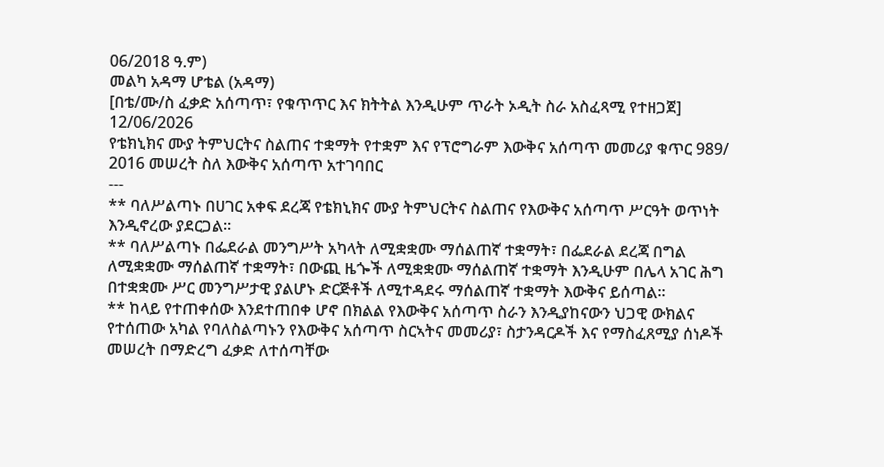06/2018 ዓ.ም)
መልካ አዳማ ሆቴል (አዳማ)
[በቴ/ሙ/ስ ፈቃድ አሰጣጥ፣ የቁጥጥር እና ክትትል እንዲሁም ጥራት ኦዲት ስራ አስፈጻሚ የተዘጋጀ]
12/06/2026
የቴክኒክና ሙያ ትምህርትና ስልጠና ተቋማት የተቋም እና የፕሮግራም እውቅና አሰጣጥ መመሪያ ቁጥር 989/ 2016 መሠረት ስለ እውቅና አሰጣጥ አተገባበር
---
** ባለሥልጣኑ በሀገር አቀፍ ደረጃ የቴክኒክና ሙያ ትምህርትና ስልጠና የእውቅና አሰጣጥ ሥርዓት ወጥነት እንዲኖረው ያደርጋል።
** ባለሥልጣኑ በፌደራል መንግሥት አካላት ለሚቋቋሙ ማሰልጠኛ ተቋማት፣ በፌደራል ደረጃ በግል ለሚቋቋሙ ማሰልጠኛ ተቋማት፣ በውጪ ዜጐች ለሚቋቋሙ ማሰልጠኛ ተቋማት እንዲሁም በሌላ አገር ሕግ በተቋቋሙ ሥር መንግሥታዊ ያልሆኑ ድርጅቶች ለሚተዳደሩ ማሰልጠኛ ተቋማት እውቅና ይሰጣል።
** ከላይ የተጠቀሰው እንደተጠበቀ ሆኖ በክልል የእውቅና አሰጣጥ ስራን እንዲያከናውን ህጋዊ ውክልና የተሰጠው አካል የባለስልጣኑን የእውቅና አሰጣጥ ስርኣትና መመሪያ፣ ስታንዳርዶች እና የማስፈጸሚያ ሰነዶች መሠረት በማድረግ ፈቃድ ለተሰጣቸው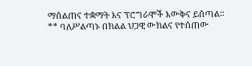ማሰልጠና ተቋማት እና ፕሮግራሞች እውቅና ይሰጣል።
** ባለሥልጣኑ በክልል ህጋዊ ውክልና የተሰጠው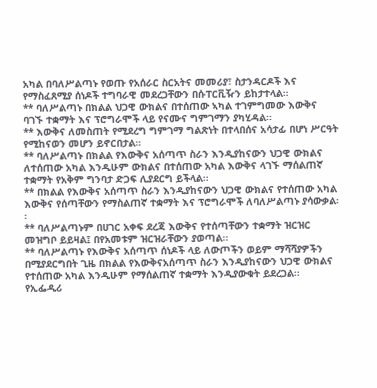አካል በባለሥልጣኑ የወጡ የአሰራር ስርአትና መመሪያ፣ ስታንዳርዶች እና የማስፈጸሚያ ሰነዶች ተግባራዊ መደረጋቸውን በሱፐርቪዥን ይከታተላል።
** ባለሥልጣኑ በክልል ህጋዊ ውክልና በተሰጠው ኣካል ተገምግመው እውቅና ባገኙ ተቋማት እና ፕሮግራሞች ላይ የናሙና ግምገማን ያካሂዳል፡፡
** እውቅና ለመስጠት የሚደረግ ግምገማ ግልጽነት በተላበሰና አሳታፊ በሆነ ሥርዓት የሚከናወን መሆን ይኖርበታል።
** ባለሥልጣኑ በክልል የእውቅና አሰጣጥ ስራን እንዲያከናውን ህጋዊ ውክልና ለተሰጠው አካል እንዲሁም ውክልና በተሰጠው አካል እውቅና ላገኙ ማሰልጠኛ ተቋማት የአቅም ግንባታ ድጋፍ ሊያደርግ ይችላል፡፡
** በክልል የእውቅና አሰጣጥ ስራን እንዲያከናውን ህጋዊ ውክልና የተሰጠው አካል እውቅና የሰጣቸውን የማስልጠኛ ተቋማት እና ፕሮግራሞች ለባለሥልጣኑ ያሳውቃል፡፡
** ባለሥልጣኑም በሀገር አቀፍ ደረጃ እውቅና የተሰጣቸውን ተቋማት ዝርዝር መዝግቦ ይይዛል፤ በየአመቱም ዝርዝራቸውን ያወጣል፡፡
** ባለሥልጣኑ የእውቅና አሰጣጥ ሰነዶች ላይ ለውጦችን ወይም ማሻሻያዎችን በሚያደርግበት ጊዜ በክልል የእውቅናአሰጣጥ ስራን እንዲያከናውን ህጋዊ ውክልና የተሰጠው አካል እንዲሁም የማሰልጠኛ ተቋማት እንዲያውቁት ይደረጋል፡፡
የኢፌዲሪ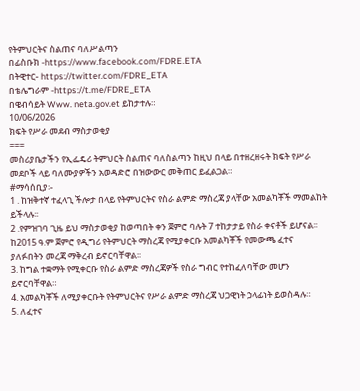የትምህርትና ስልጠና ባለሥልጣን
በፊስቡክ -https://www.facebook.com/FDRE.ETA
በትዊተር- https://twitter.com/FDRE_ETA
በቴሌግራም -https://t.me/FDRE_ETA
በዌብሳይት Www. neta.gov.et ይከታተሉ።
10/06/2026
ክፍት የሥራ መደብ ማስታወቂያ
===
መስሪያቤታችን የኢፌዴሪ ትምህርት ስልጠና ባለስልጣን ከዚህ በላይ በተዘረዘሩት ክፍት የሥራ መደቦች ላይ ባለሙያዎችን አወዳድሮ በዝውውር መቅጠር ይፈልጋል።
#ማሳሰቢያ፡-
1 . ከዝቅተኛ ተፈላጊ ችሎታ በላይ የትምህርትና የስራ ልምድ ማስረጃ ያላቸው አመልካቾች ማመልከት ይችላሉ፡፡
2 .የምዝገባ ጊዜ ይህ ማስታወቂያ ከወጣበት ቀን ጀምሮ ባሉት 7 ተከታታይ የስራ ቀናቶች ይሆናል፡፡
ከ2015 ዓ.ም ጀምሮ የዲግሪ የትምህርት ማስረጃ የሚያቀርቡ አመልካቾች የመውጫ ፈተና ያለፉበትን መረጃ ማቅረብ ይኖርባቸዋል፡፡
3. ከግል ተቋማት የሚቀርቡ የስራ ልምድ ማስረጃዎች የስራ ግብር የተከፈለባቸው መሆን ይኖርባቸዋል።
4. አመልካቾች ለሚያቀርቡት የትምህርትና የሥራ ልምድ ማስረጃ ህጋዊነት ኃላፊነት ይወስዳሉ።
5. ለፈተና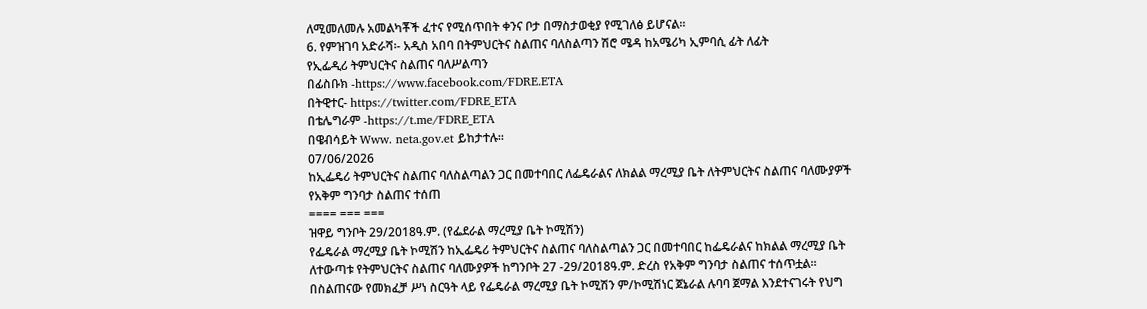ለሚመለመሉ አመልካቾች ፈተና የሚሰጥበት ቀንና ቦታ በማስታወቂያ የሚገለፅ ይሆናል።
6. የምዝገባ አድራሻ፡- አዲስ አበባ በትምህርትና ስልጠና ባለስልጣን ሽሮ ሜዳ ከአሜሪካ ኢምባሲ ፊት ለፊት
የኢፌዲሪ ትምህርትና ስልጠና ባለሥልጣን
በፊስቡክ -https://www.facebook.com/FDRE.ETA
በትዊተር- https://twitter.com/FDRE_ETA
በቴሌግራም -https://t.me/FDRE_ETA
በዌብሳይት Www. neta.gov.et ይከታተሉ።
07/06/2026
ከኢፌዴሪ ትምህርትና ስልጠና ባለስልጣልን ጋር በመተባበር ለፌዴራልና ለክልል ማረሚያ ቤት ለትምህርትና ስልጠና ባለሙያዎች የአቅም ግንባታ ስልጠና ተሰጠ
==== === ===
ዝዋይ ግንቦት 29/2018ዓ.ም. (የፌደራል ማረሚያ ቤት ኮሚሽን)
የፌዴራል ማረሚያ ቤት ኮሚሽን ከኢፌዴሪ ትምህርትና ስልጠና ባለስልጣልን ጋር በመተባበር ከፌዴራልና ከክልል ማረሚያ ቤት ለተውጣቱ የትምህርትና ስልጠና ባለሙያዎች ከግንቦት 27 -29/2018ዓ.ም. ድረስ የአቅም ግንባታ ስልጠና ተሰጥቷል።
በስልጠናው የመክፈቻ ሥነ ስርዓት ላይ የፌዴራል ማረሚያ ቤት ኮሚሽን ም/ኮሚሽነር ጀኔራል ሉባባ ጀማል እንደተናገሩት የህግ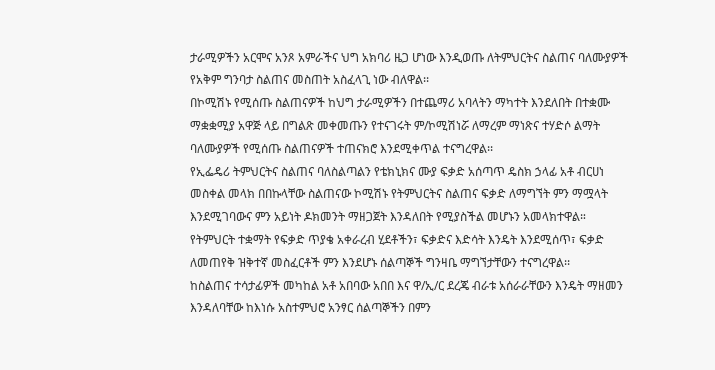ታራሚዎችን አርሞና አንጾ አምራችና ህግ አክባሪ ዜጋ ሆነው እንዲወጡ ለትምህርትና ስልጠና ባለሙያዎች የአቅም ግንባታ ስልጠና መስጠት አስፈላጊ ነው ብለዋል፡፡
በኮሚሽኑ የሚሰጡ ስልጠናዎች ከህግ ታራሚዎችን በተጨማሪ አባላትን ማካተት እንደለበት በተቋሙ ማቋቋሚያ አዋጅ ላይ በግልጽ መቀመጡን የተናገሩት ም/ኮሚሽነሯ ለማረም ማነጽና ተሃድሶ ልማት ባለሙያዎች የሚሰጡ ስልጠናዎች ተጠናክሮ እንደሚቀጥል ተናግረዋል፡፡
የኢፌዴሪ ትምህርትና ስልጠና ባለስልጣልን የቴክኒክና ሙያ ፍቃድ አሰጣጥ ዴስክ ኃላፊ አቶ ብርሀነ መስቀል መላክ በበኩላቸው ስልጠናው ኮሚሽኑ የትምህርትና ስልጠና ፍቃድ ለማግኘት ምን ማሟላት እንደሚገባውና ምን አይነት ዶክመንት ማዘጋጀት እንዳለበት የሚያስችል መሆኑን አመላክተዋል።
የትምህርት ተቋማት የፍቃድ ጥያቄ አቀራረብ ሂደቶችን፣ ፍቃድና እድሳት እንዴት እንደሚሰጥ፣ ፍቃድ ለመጠየቅ ዝቅተኛ መስፈርቶች ምን እንደሆኑ ሰልጣኞች ግንዛቤ ማግኘታቸውን ተናግረዋል፡፡
ከስልጠና ተሳታፊዎች መካከል አቶ አበባው አበበ እና ዋ/ኢ/ር ደረጄ ብራቱ አሰራራቸውን እንዴት ማዘመን እንዳለባቸው ከእነሱ አስተምህሮ አንፃር ሰልጣኞችን በምን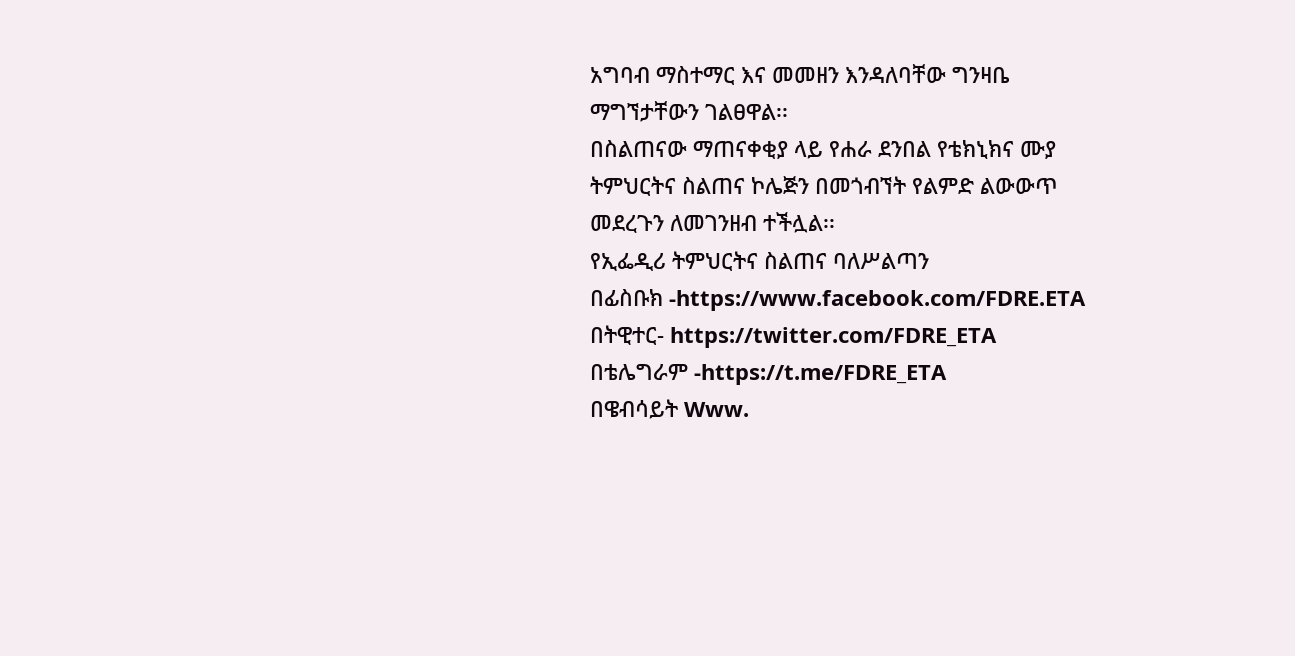አግባብ ማስተማር እና መመዘን እንዳለባቸው ግንዛቤ ማግኘታቸውን ገልፀዋል፡፡
በስልጠናው ማጠናቀቂያ ላይ የሐራ ደንበል የቴክኒክና ሙያ ትምህርትና ስልጠና ኮሌጅን በመጎብኘት የልምድ ልውውጥ መደረጉን ለመገንዘብ ተችሏል፡፡
የኢፌዲሪ ትምህርትና ስልጠና ባለሥልጣን
በፊስቡክ -https://www.facebook.com/FDRE.ETA
በትዊተር- https://twitter.com/FDRE_ETA
በቴሌግራም -https://t.me/FDRE_ETA
በዌብሳይት Www.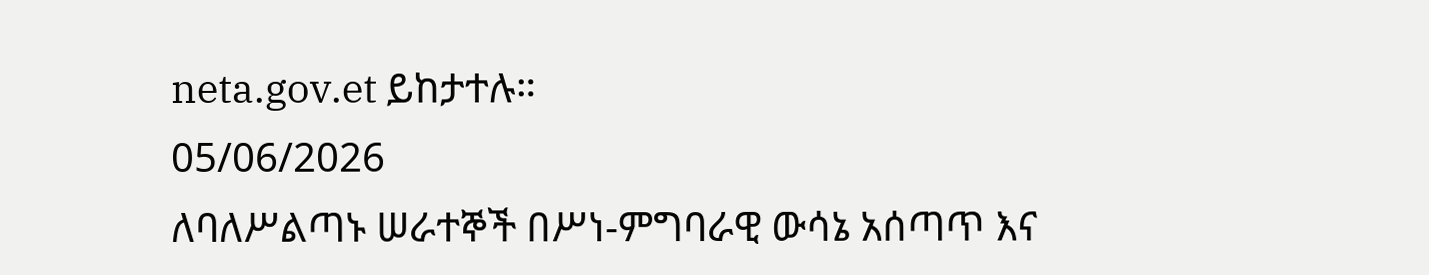neta.gov.et ይከታተሉ።
05/06/2026
ለባለሥልጣኑ ሠራተኞች በሥነ-ምግባራዊ ውሳኔ አሰጣጥ እና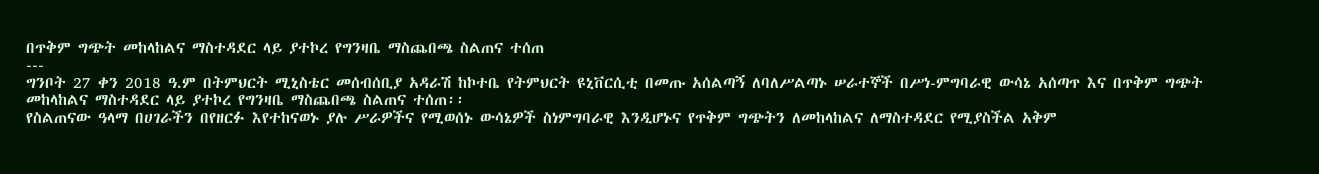በጥቅም ግጭት መከላከልና ማስተዳደር ላይ ያተኮረ የግንዛቤ ማስጨበጫ ስልጠና ተሰጠ
---
ግንቦት 27 ቀን 2018 ዓ.ም በትምህርት ሚኒስቴር መሰብሰቢያ አዳራሽ ከኮተቤ የትምህርት ዩኒቨርሲቲ በመጡ አሰልጣኝ ለባለሥልጣኑ ሠራተኞች በሥነ-ምግባራዊ ውሳኔ አሰጣጥ እና በጥቅም ግጭት መከላከልና ማስተዳደር ላይ ያተኮረ የግንዛቤ ማስጨበጫ ስልጠና ተሰጠ፡፡
የስልጠናው ዓላማ በሀገራችን በየዘርፉ እየተከናወኑ ያሉ ሥራዎችና የሚወሰኑ ውሳኔዎች ስነምግባራዊ እንዲሆኑና የጥቅም ግጭትን ለመከላከልና ለማስተዳደር የሚያስችል አቅም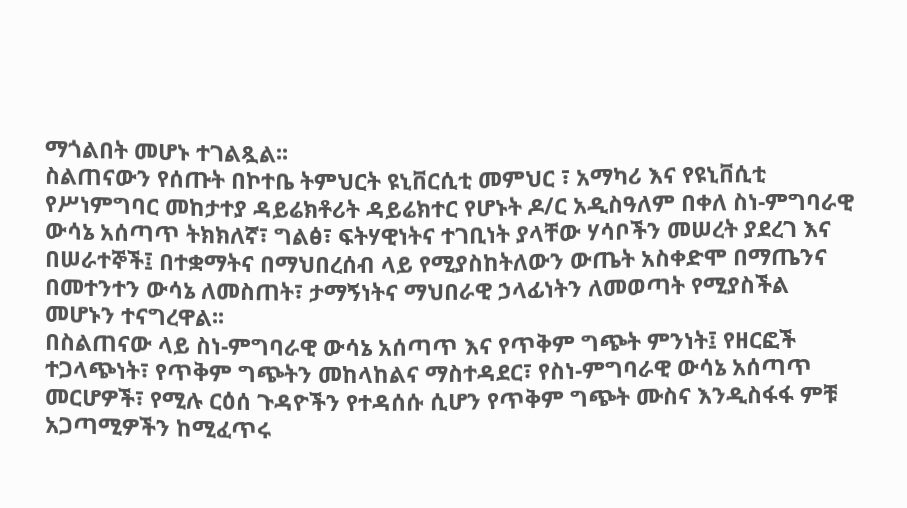ማጎልበት መሆኑ ተገልጿል፡፡
ስልጠናውን የሰጡት በኮተቤ ትምህርት ዩኒቨርሲቲ መምህር ፣ አማካሪ እና የዩኒቨሲቲ የሥነምግባር መከታተያ ዳይሬክቶሪት ዳይሬክተር የሆኑት ዶ/ር አዲስዓለም በቀለ ስነ-ምግባራዊ ውሳኔ አሰጣጥ ትክክለኛ፣ ግልፅ፣ ፍትሃዊነትና ተገቢነት ያላቸው ሃሳቦችን መሠረት ያደረገ እና በሠራተኞች፤ በተቋማትና በማህበረሰብ ላይ የሚያስከትለውን ውጤት አስቀድሞ በማጤንና በመተንተን ውሳኔ ለመስጠት፣ ታማኝነትና ማህበራዊ ኃላፊነትን ለመወጣት የሚያስችል መሆኑን ተናግረዋል፡፡
በስልጠናው ላይ ስነ-ምግባራዊ ውሳኔ አሰጣጥ እና የጥቅም ግጭት ምንነት፤ የዘርፎች ተጋላጭነት፣ የጥቅም ግጭትን መከላከልና ማስተዳደር፣ የስነ-ምግባራዊ ውሳኔ አሰጣጥ መርሆዎች፣ የሚሉ ርዕሰ ጉዳዮችን የተዳሰሱ ሲሆን የጥቅም ግጭት ሙስና እንዲስፋፋ ምቹ አጋጣሚዎችን ከሚፈጥሩ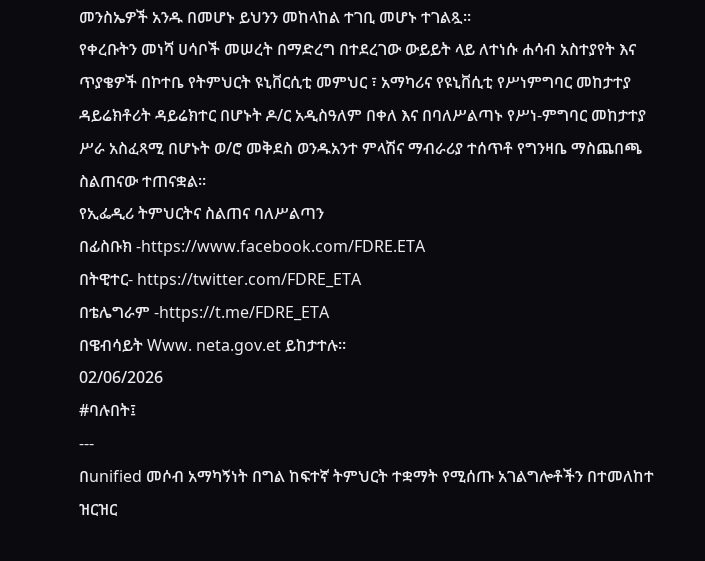መንስኤዎች አንዱ በመሆኑ ይህንን መከላከል ተገቢ መሆኑ ተገልጿ፡፡
የቀረቡትን መነሻ ሀሳቦች መሠረት በማድረግ በተደረገው ውይይት ላይ ለተነሱ ሐሳብ አስተያየት እና ጥያቄዎች በኮተቤ የትምህርት ዩኒቨርሲቲ መምህር ፣ አማካሪና የዩኒቨሲቲ የሥነምግባር መከታተያ ዳይሬክቶሪት ዳይሬክተር በሆኑት ዶ/ር አዲስዓለም በቀለ እና በባለሥልጣኑ የሥነ-ምግባር መከታተያ ሥራ አስፈጻሚ በሆኑት ወ/ሮ መቅደስ ወንዱአንተ ምላሽና ማብራሪያ ተሰጥቶ የግንዛቤ ማስጨበጫ ስልጠናው ተጠናቋል፡፡
የኢፌዲሪ ትምህርትና ስልጠና ባለሥልጣን
በፊስቡክ -https://www.facebook.com/FDRE.ETA
በትዊተር- https://twitter.com/FDRE_ETA
በቴሌግራም -https://t.me/FDRE_ETA
በዌብሳይት Www. neta.gov.et ይከታተሉ።
02/06/2026
#ባሉበት፤
---
በunified መሶብ አማካኝነት በግል ከፍተኛ ትምህርት ተቋማት የሚሰጡ አገልግሎቶችን በተመለከተ ዝርዝር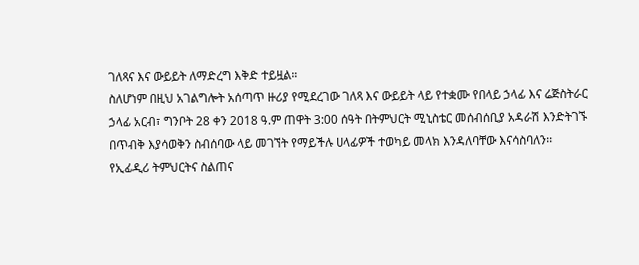ገለጻና እና ውይይት ለማድረግ እቅድ ተይዟል።
ስለሆነም በዚህ አገልግሎት አሰጣጥ ዙሪያ የሚደረገው ገለጻ እና ውይይት ላይ የተቋሙ የበላይ ኃላፊ እና ሬጅስትራር ኃላፊ አርብ፣ ግንቦት 28 ቀን 2018 ዓ.ም ጠዋት 3:00 ሰዓት በትምህርት ሚኒስቴር መሰብሰቢያ አዳራሽ እንድትገኙ በጥብቅ እያሳወቅን ስብሰባው ላይ መገኘት የማይችሉ ሀላፊዎች ተወካይ መላክ እንዳለባቸው እናሳስባለን፡፡
የኢፊዲሪ ትምህርትና ስልጠና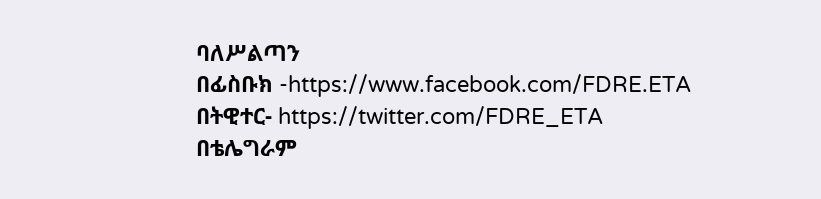ባለሥልጣን
በፊስቡክ -https://www.facebook.com/FDRE.ETA
በትዊተር- https://twitter.com/FDRE_ETA
በቴሌግራም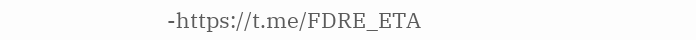-https://t.me/FDRE_ETA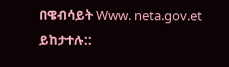በዌብሳይት Www. neta.gov.et ይከታተሉ::